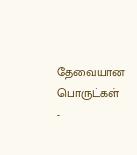தேவையான பொருட்கள்
-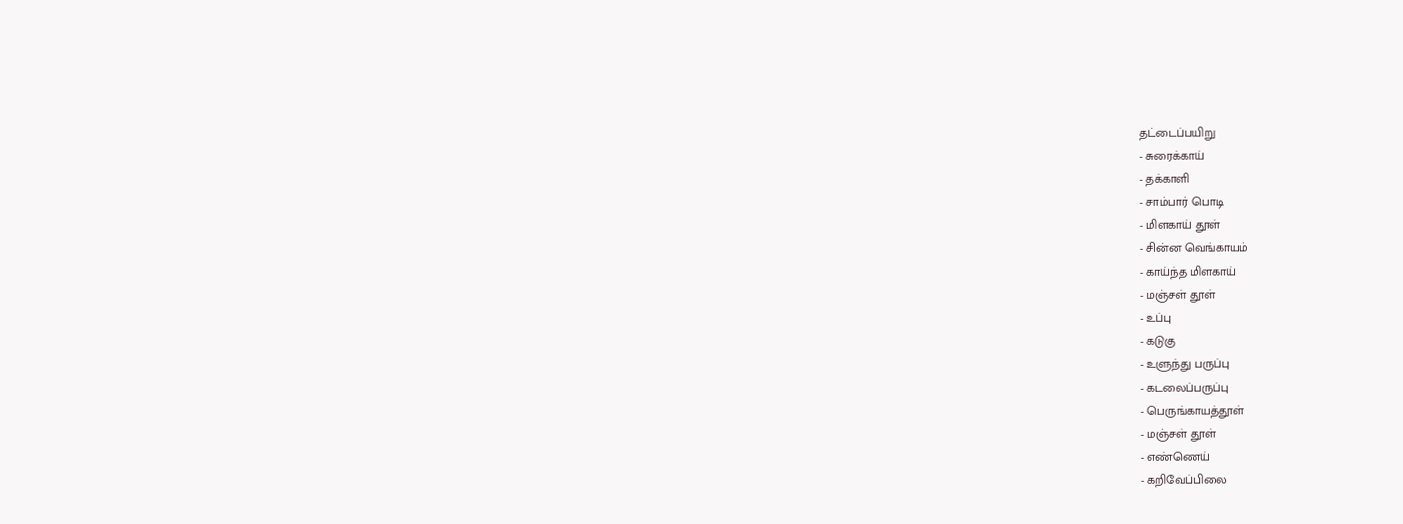தட்டைப்பயிறு
- சுரைக்காய்
- தக்காளி
- சாம்பார் பொடி
- மிளகாய் தூள்
- சின்ன வெங்காயம்
- காய்ந்த மிளகாய்
- மஞ்சள் தூள்
- உப்பு
- கடுகு
- உளுந்து பருப்பு
- கடலைப்பருப்பு
- பெருங்காயத்தூள்
- மஞ்சள் தூள்
- எண்ணெய்
- கறிவேப்பிலை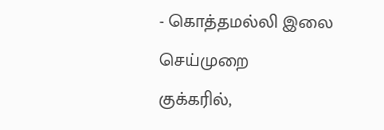- கொத்தமல்லி இலை
செய்முறை
குக்கரில்,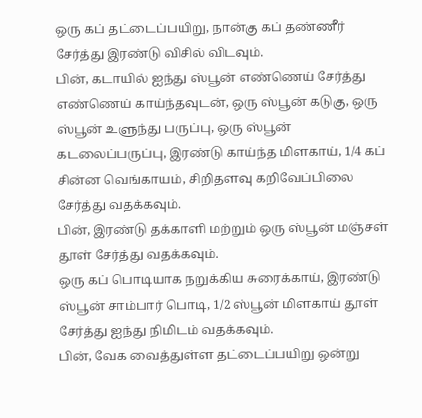ஒரு கப் தட்டைப்பயிறு, நான்கு கப் தண்ணீர் சேர்த்து இரண்டு விசில் விடவும்.
பின், கடாயில் ஐந்து ஸ்பூன் எண்ணெய் சேர்த்து எண்ணெய் காய்ந்தவுடன், ஒரு ஸ்பூன் கடுகு, ஒரு ஸ்பூன் உளுந்து பருப்பு, ஒரு ஸ்பூன் கடலைப்பருப்பு, இரண்டு காய்ந்த மிளகாய், 1/4 கப் சின்ன வெங்காயம், சிறிதளவு கறிவேப்பிலை சேர்த்து வதக்கவும்.
பின், இரண்டு தக்காளி மற்றும் ஒரு ஸ்பூன் மஞ்சள் தூள் சேர்த்து வதக்கவும்.
ஒரு கப் பொடியாக நறுக்கிய சுரைக்காய், இரண்டு ஸ்பூன் சாம்பார் பொடி, 1/2 ஸ்பூன் மிளகாய் தூள் சேர்த்து ஐந்து நிமிடம் வதக்கவும்.
பின், வேக வைத்துள்ள தட்டைப்பயிறு ஒன்று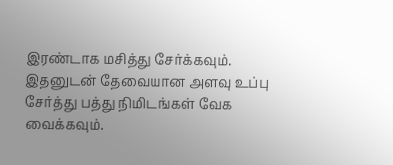இரண்டாக மசித்து சேர்க்கவும். இதனுடன் தேவையான அளவு உப்பு சேர்த்து பத்து நிமிடங்கள் வேக வைக்கவும்.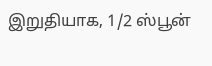இறுதியாக, 1/2 ஸ்பூன்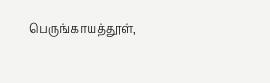பெருங்காயத்தூள்,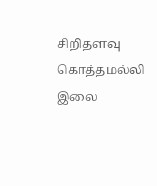சிறிதளவு கொத்தமல்லி இலை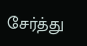சேர்த்து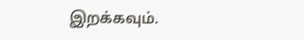இறக்கவும்.